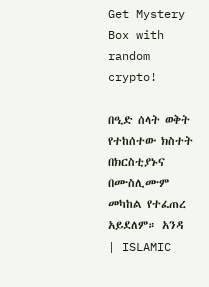Get Mystery Box with random crypto!

በዒድ ሰላት ወቅት የተከሰተው ክስተት በክርስቲያኑና በሙስሊሙም መካከል የተፈጠረ አይደለም። አንዳ | ISLAMIC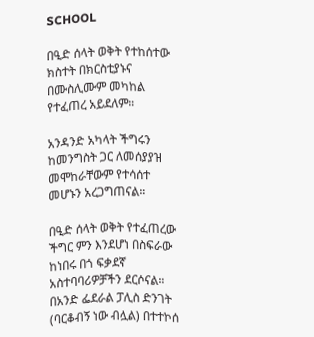SCHOOL

በዒድ ሰላት ወቅት የተከሰተው ክስተት በክርስቲያኑና በሙስሊሙም መካከል የተፈጠረ አይደለም።

አንዳንድ አካላት ችግሩን ከመንግስት ጋር ለመሰያያዝ መሞከራቸውም የተሳሰተ መሆኑን አረጋግጠናል።

በዒድ ሰላት ወቅት የተፈጠረው ችግር ምን እንደሆነ በስፍራው ከነበሩ በጎ ፍቃደኛ አስተባባሪዎቻችን ደርሶናል። በአንድ ፌደራል ፓሊስ ድንገት (ባርቆብኝ ነው ብሏል) በተተኮሰ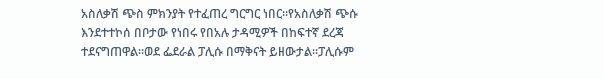አስለቃሽ ጭስ ምክንያት የተፈጠረ ግርግር ነበር።የአስለቃሽ ጭሱ እንደተተኮሰ በቦታው የነበሩ የበአሉ ታዳሚዎች በከፍተኛ ደረጃ ተደናግጠዋል።ወደ ፌደራል ፓሊሱ በማቅናት ይዘውታል።ፓሊሱም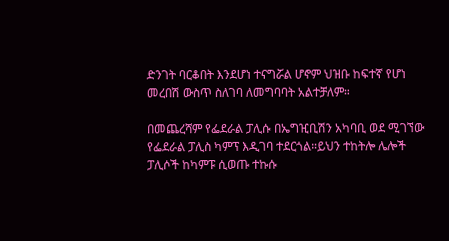ድንገት ባርቆበት እንደሆነ ተናግሯል ሆኖም ህዝቡ ከፍተኛ የሆነ መረበሽ ውስጥ ስለገባ ለመግባባት አልተቻለም።

በመጨረሻም የፌደራል ፓሊሱ በኤግዢቢሽን አካባቢ ወደ ሚገኘው የፌደራል ፓሊስ ካምፕ እዲገባ ተደርጎል።ይህን ተከትሎ ሌሎች ፓሊሶች ከካምፑ ሲወጡ ተኩሱ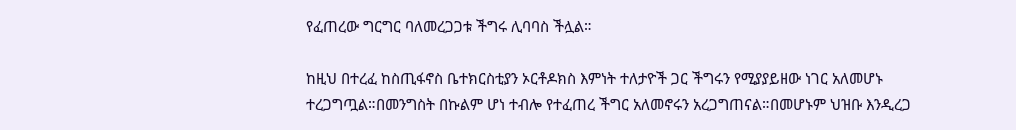የፈጠረው ግርግር ባለመረጋጋቱ ችግሩ ሊባባስ ችሏል።

ከዚህ በተረፈ ከስጢፋኖስ ቤተክርስቲያን ኦርቶዶክስ እምነት ተለታዮች ጋር ችግሩን የሚያያይዘው ነገር አለመሆኑ ተረጋግጧል።በመንግስት በኩልም ሆነ ተብሎ የተፈጠረ ችግር አለመኖሩን አረጋግጠናል።በመሆኑም ህዝቡ እንዲረጋ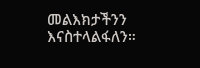መልእክታችንን እናስተላልፋለን።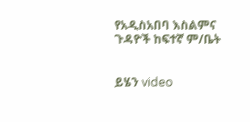የአዲስአበባ እስልምና ጉዳዮች ከፍተኛ ም/ቤት


ይሄን video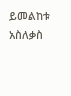ይመልከቱ አስለቃስ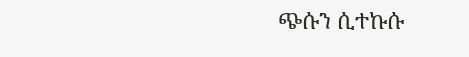ጭሱን ሲተኩሱ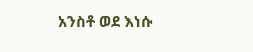አንስቶ ወደ እነሱ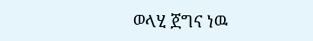ወላሂ ጀግና ነዉ